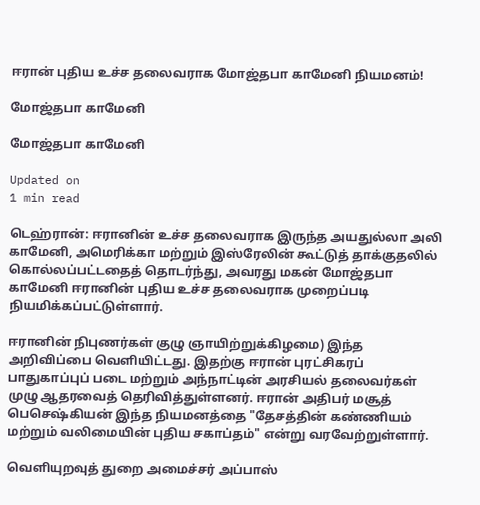ஈரான் புதிய உச்ச தலைவராக மோஜ்தபா காமேனி நியமனம்!

மோஜ்தபா காமேனி

மோஜ்தபா காமேனி

Updated on
1 min read

டெஹ்ரான்: ஈரானின் உச்ச தலைவராக இருந்த அயதுல்லா அலி காமேனி, அமெரிக்கா மற்றும் இஸ்ரேலின் கூட்டுத் தாக்குதலில் கொல்லப்பட்டதைத் தொடர்ந்து, அவரது மகன் மோஜ்தபா காமேனி ஈரானின் புதிய உச்ச தலைவராக முறைப்படி நியமிக்கப்பட்டுள்ளார்.

ஈரானின் நிபுணர்கள் குழு ஞாயிற்றுக்கிழமை) இந்த அறிவிப்பை வெளியிட்டது. இதற்கு ஈரான் புரட்சிகரப் பாதுகாப்புப் படை மற்றும் அந்நாட்டின் அரசியல் தலைவர்கள் முழு ஆதரவைத் தெரிவித்துள்ளனர். ஈரான் அதிபர் மசூத் பெசெஷ்கியன் இந்த நியமனத்தை "தேசத்தின் கண்ணியம் மற்றும் வலிமையின் புதிய சகாப்தம்" என்று வரவேற்றுள்ளார்.

வெளியுறவுத் துறை அமைச்சர் அப்பாஸ்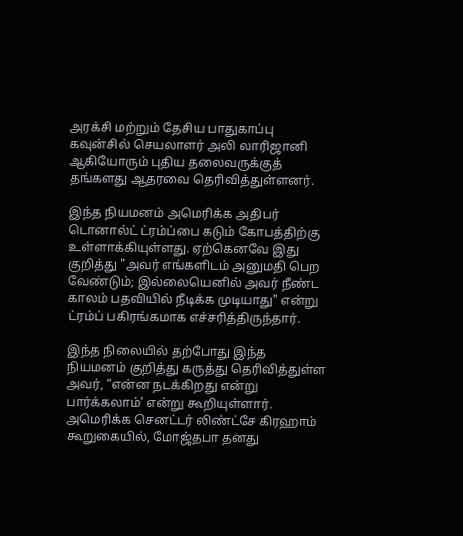அரக்சி மற்றும் தேசிய பாதுகாப்பு கவுன்சில் செயலாளர் அலி லாரிஜானி ஆகியோரும் புதிய தலைவருக்குத் தங்களது ஆதரவை தெரிவித்துள்ளனர்.

இந்த நியமனம் அமெரிக்க அதிபர் டொனால்ட் ட்ரம்ப்பை கடும் கோபத்திற்கு உள்ளாக்கியுள்ளது. ஏற்கெனவே இது குறித்து "அவர் எங்களிடம் அனுமதி பெற வேண்டும்; இல்லையெனில் அவர் நீண்ட காலம் பதவியில் நீடிக்க முடியாது" என்று ட்ரம்ப் பகிரங்கமாக எச்சரித்திருந்தார்.

இந்த நிலையில் தற்போது இந்த நியமனம் குறித்து கருத்து தெரிவித்துள்ள அவர், “என்ன நடக்கிறது என்று பார்க்கலாம்’ என்று கூறியுள்ளார். அமெரிக்க செனட்டர் லிண்ட்சே கிரஹாம் கூறுகையில், மோஜ்தபா தனது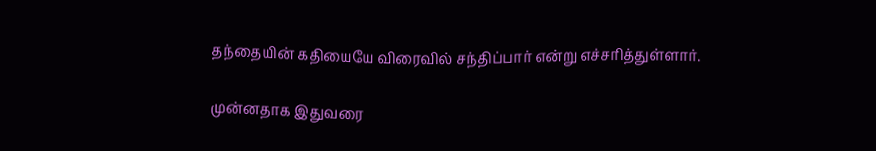தந்தையின் கதியையே விரைவில் சந்திப்பார் என்று எச்சரித்துள்ளார்.

முன்னதாக இதுவரை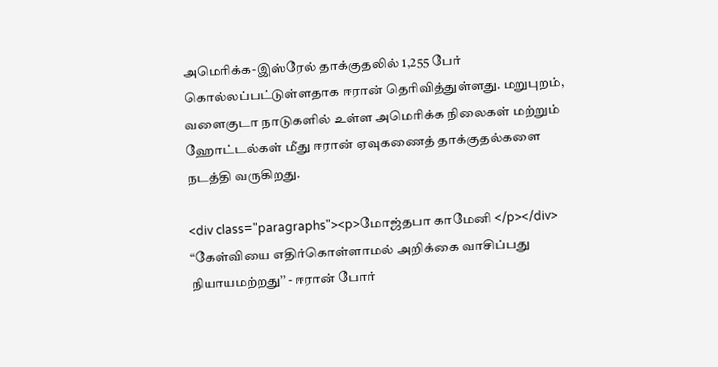அமெரிக்க-இஸ்ரேல் தாக்குதலில் 1,255 பேர் கொல்லப்பட்டுள்ளதாக ஈரான் தெரிவித்துள்ளது. மறுபுறம், வளைகுடா நாடுகளில் உள்ள அமெரிக்க நிலைகள் மற்றும் ஹோட்டல்கள் மீது ஈரான் ஏவுகணைத் தாக்குதல்களை நடத்தி வருகிறது.

<div class="paragraphs"><p>மோஜ்தபா காமேனி </p></div>
“கேள்வியை எதிர்கொள்ளாமல் அறிக்கை வாசிப்பது நியாயமற்றது’’ - ஈரான் போர்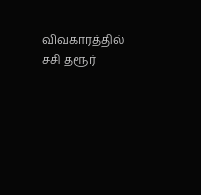விவகாரத்தில் சசி தரூர்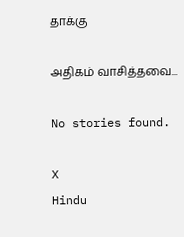தாக்கு

அதிகம் வாசித்தவை...

No stories found.

X
Hindu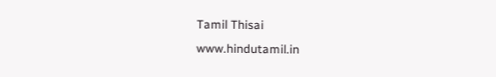Tamil Thisai
www.hindutamil.in